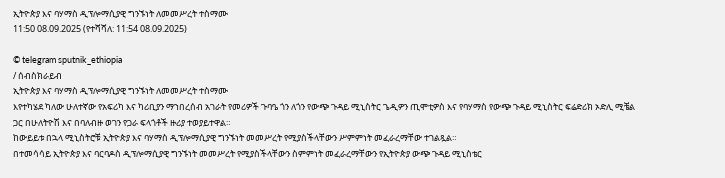ኢትዮጵያ እና ባሃማስ ዲፕሎማሲያዊ ግንኙነት ለመመሥረት ተስማሙ
11:50 08.09.2025 (የተሻሻለ: 11:54 08.09.2025)

© telegram sputnik_ethiopia
/ ሰብስክራይብ
ኢትዮጵያ እና ባሃማስ ዲፕሎማሲያዊ ግንኙነት ለመመሥረት ተስማሙ
እየተካሄደ ካለው ሁለተኛው የአፍሪካ እና ካሪቢያን ማኀበረሰብ አገራት የመሪዎች ጉባዔ ጎን ለጎን የውጭ ጉዳይ ሚኒስትር ጌዲዎን ጢሞቲዎስ እና የባሃማስ የውጭ ጉዳይ ሚኒስትር ፍሬድሪክ ኦድሊ ሚቼል ጋር በሁለትዮሽ እና በባለብዙ ወገን የጋራ ፍላጎቶች ዙሪያ ተወያይተዋል።
ከውይይቱ በኋላ ሚኒስትሮቹ ኢትዮጵያ እና ባሃማስ ዲፕሎማሲያዊ ግንኙነት መመሥረት የሚያስችላቸውን ሥምምነት መፈራረማቸው ተገልጿል።
በተመሳሳይ ኢትዮጵያ እና ባርባዶስ ዲፕሎማሲያዊ ግንኙነት መመሥረት የሚያስችላቸውን ስምምነት መፈራረማቸውን የኢትዮጵያ ውጭ ጉዳይ ሚኒስቴር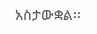አስታውቋል፡፡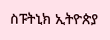ስፑትኒክ ኢትዮጵያ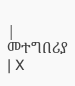| መተግበሪያ | X